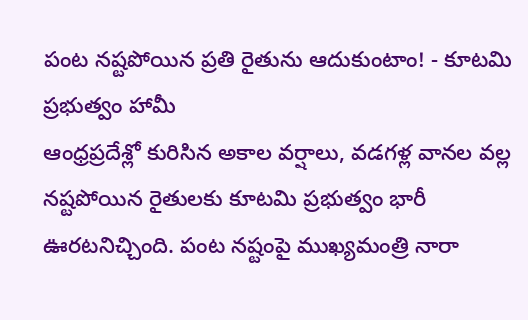పంట నష్టపోయిన ప్రతి రైతును ఆదుకుంటాం! - కూటమి ప్రభుత్వం హామీ
ఆంధ్రప్రదేశ్లో కురిసిన అకాల వర్షాలు, వడగళ్ల వానల వల్ల నష్టపోయిన రైతులకు కూటమి ప్రభుత్వం భారీ ఊరటనిచ్చింది. పంట నష్టంపై ముఖ్యమంత్రి నారా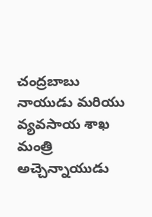చంద్రబాబు నాయుడు మరియు వ్యవసాయ శాఖ మంత్రి అచ్చెన్నాయుడు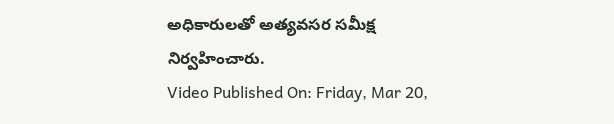అధికారులతో అత్యవసర సమీక్ష నిర్వహించారు.
Video Published On: Friday, Mar 20,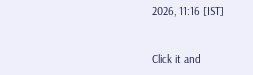2026, 11:16 [IST]


Click it and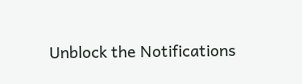Unblock the Notifications